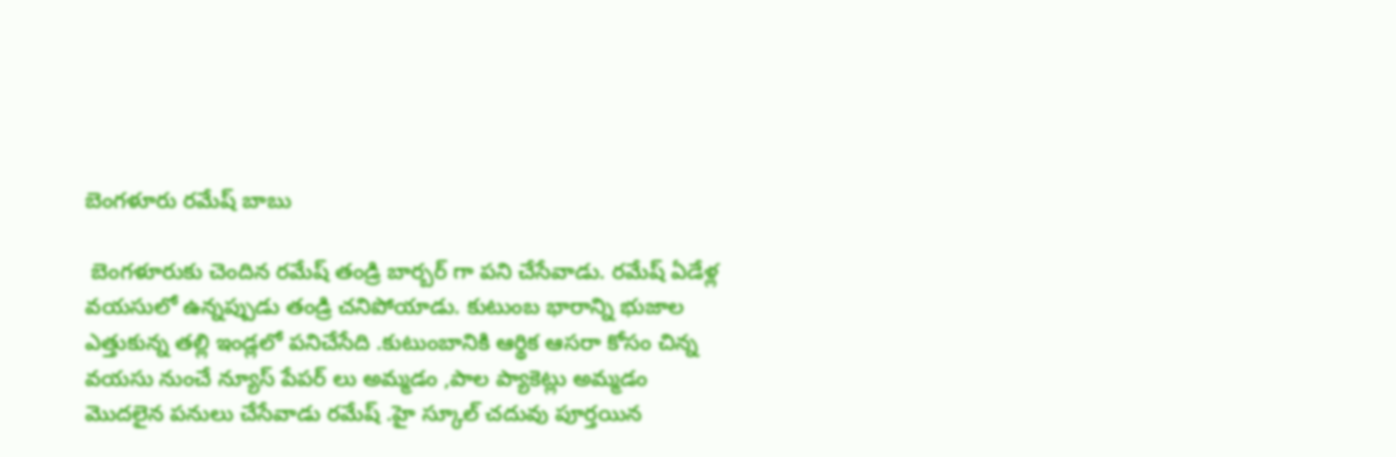బెంగళూరు రమేష్ బాబు

 బెంగళూరుకు చెందిన రమేష్ తండ్రి బార్బర్ గా పని చేసేవాడు. రమేష్ ఏడేళ్ల వయసులో ఉన్నప్పుడు తండ్రి చనిపోయాడు. కుటుంబ భారాన్ని భుజాల ఎత్తుకున్న తల్లి ఇండ్లలో పనిచేసేది .కుటుంబానికి ఆర్థిక ఆసరా కోసం చిన్న వయసు నుంచే న్యూస్ పేపర్ లు అమ్మడం ,పాల ప్యాకెట్లు అమ్మడం మొదలైన పనులు చేసేవాడు రమేష్ .హై స్కూల్ చదువు పూర్తయిన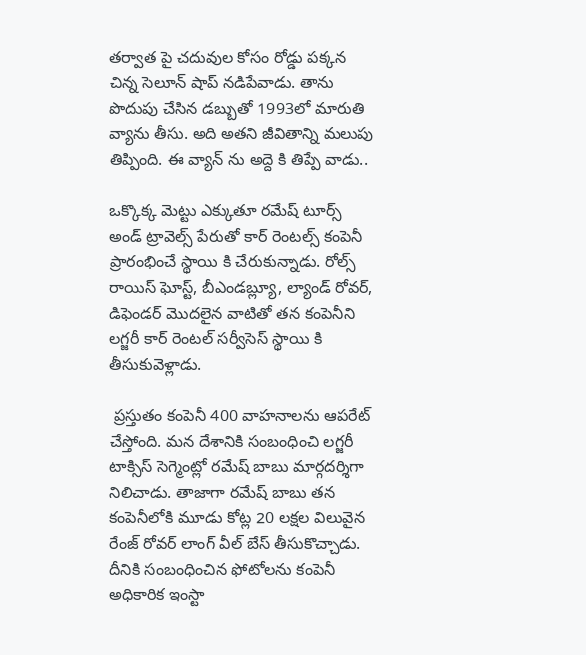తర్వాత పై చదువుల కోసం రోడ్డు పక్కన చిన్న సెలూన్ షాప్ నడిపేవాడు. తాను పొదుపు చేసిన డబ్బుతో 1993లో మారుతి వ్యాను తీసు. అది అతని జీవితాన్ని మలుపు తిప్పింది. ఈ వ్యాన్ ను అద్దె కి తిప్పే వాడు..

ఒక్కొక్క మెట్టు ఎక్కుతూ రమేష్ టూర్స్ అండ్ ట్రావెల్స్ పేరుతో కార్ రెంటల్స్ కంపెనీ ప్రారంభించే స్థాయి కి చేరుకున్నాడు. రోల్స్ రాయిస్ ఘోస్ట్, బీఎండబ్ల్యూ, ల్యాండ్ రోవర్, డిఫెండర్ మొదలైన వాటితో తన కంపెనీని లగ్జరీ కార్ రెంటల్ సర్వీసెస్ స్థాయి కి తీసుకువెళ్లాడు.

 ప్రస్తుతం కంపెనీ 400 వాహనాలను ఆపరేట్ చేస్తోంది. మన దేశానికి సంబంధించి లగ్జరీ టాక్సిస్ సెగ్మెంట్లో రమేష్ బాబు మార్గదర్శిగా నిలిచాడు. తాజాగా రమేష్ బాబు తన కంపెనీలోకి మూడు కోట్ల 20 లక్షల విలువైన రేంజ్ రోవర్ లాంగ్ వీల్ బేస్ తీసుకొచ్చాడు. దీనికి సంబంధించిన ఫోటోలను కంపెనీ అధికారిక ఇంస్టా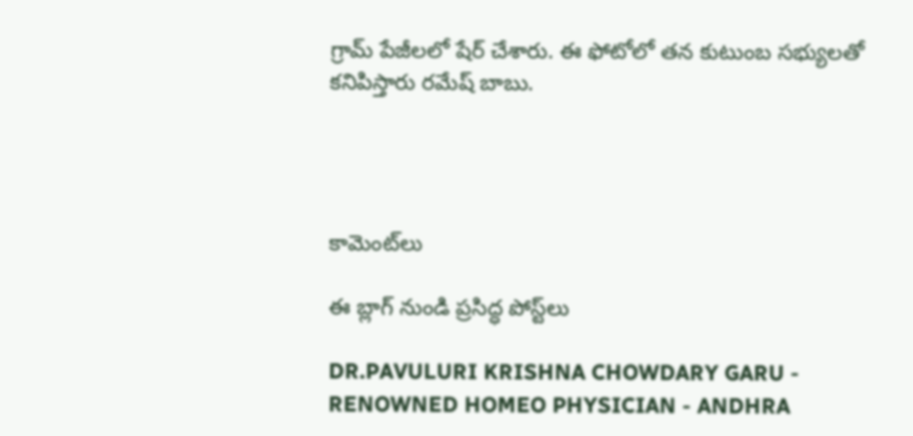గ్రామ్ పేజీలలో షేర్ చేశారు. ఈ ఫోటోలో తన కుటుంబ సభ్యులతో కనిపిస్తారు రమేష్ బాబు.




కామెంట్‌లు

ఈ బ్లాగ్ నుండి ప్రసిద్ధ పోస్ట్‌లు

DR.PAVULURI KRISHNA CHOWDARY GARU - RENOWNED HOMEO PHYSICIAN - ANDHRA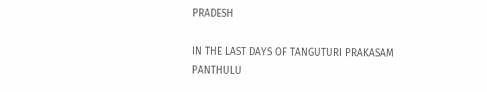PRADESH

IN THE LAST DAYS OF TANGUTURI PRAKASAM PANTHULU